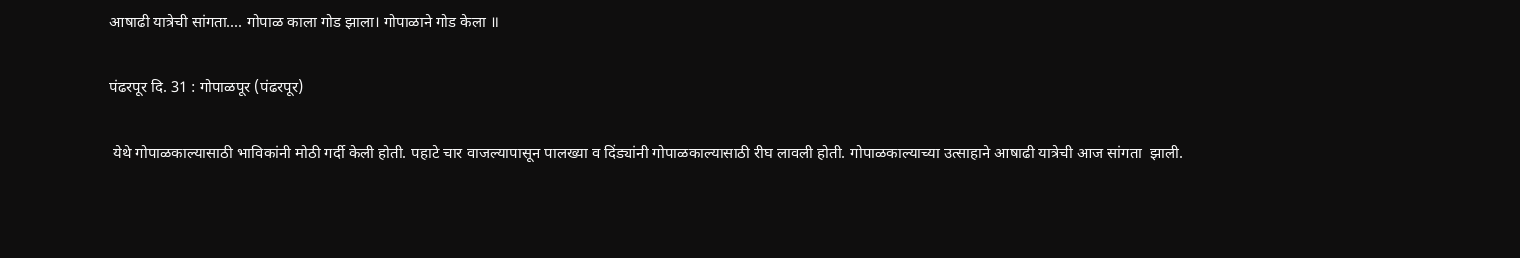आषाढी यात्रेची सांगता.... गोपाळ काला गोड झाला। गोपाळाने गोड केला ॥

पंढरपूर दि. 31 : गोपाळपूर (पंढरपूर)

 येथे गोपाळकाल्यासाठी भाविकांनी मोठी गर्दी केली होती. पहाटे चार वाजल्यापासून पालख्या व दिंड्यांनी गोपाळकाल्यासाठी रीघ लावली होती. गोपाळकाल्याच्या उत्साहाने आषाढी यात्रेची आज सांगता  झाली.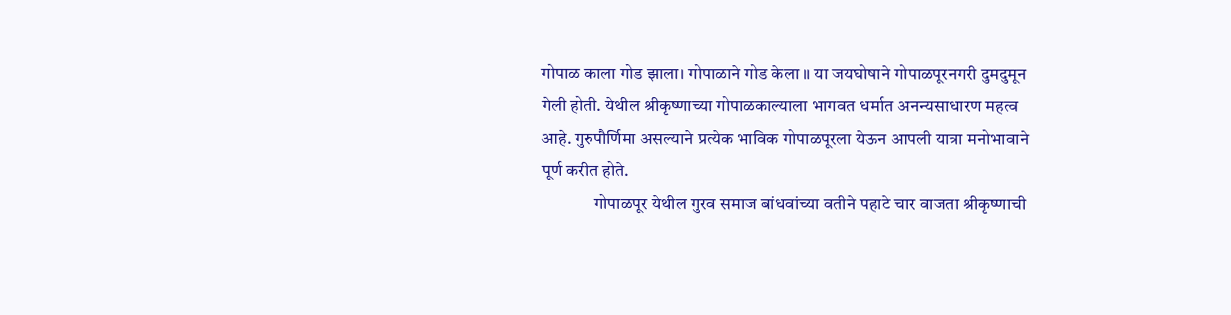गोपाळ काला गोड झाला। गोपाळाने गोड केला ॥ या जयघोषाने गोपाळपूरनगरी दुमदुमून गेली होती. येथील श्रीकृष्णाच्या गोपाळकाल्याला भागवत धर्मात अनन्यसाधारण महत्व आहे. गुरुपौर्णिमा असल्याने प्रत्येक भाविक गोपाळपूरला येऊन आपली यात्रा मनोभावाने पूर्ण करीत होते.
               गोपाळपूर येथील गुरव समाज बांधवांच्या वतीने पहाटे चार वाजता श्रीकृष्णाची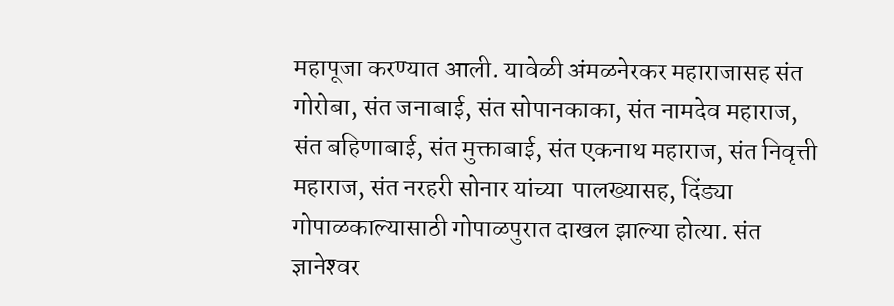महापूजा करण्यात आली. यावेळी अंमळनेरकर महाराजासह संत गोरोबा, संत जनाबाई, संत सोपानकाका, संत नामदेव महाराज, संत बहिणाबाई, संत मुक्ताबाई, संत एकनाथ महाराज, संत निवृत्ती महाराज, संत नरहरी सोनार यांच्या  पालख्यासह, दिंड्या गोपाळकाल्यासाठी गोपाळपुरात दाखल झाल्या होत्या. संत ज्ञानेश्‍वर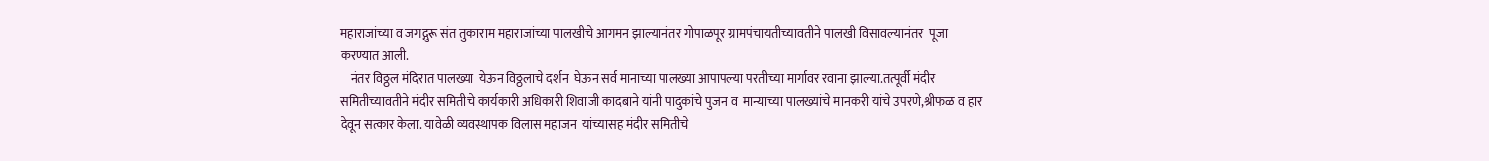महाराजांच्या व जगद्गुरू संत तुकाराम महाराजांच्या पालखीचे आगमन झाल्यानंतर गोपाळपूर ग्रामपंचायतीच्यावतीने पालखी विसावल्यानंतर  पूजा करण्यात आली.
    नंतर विठ्ठल मंदिरात पालख्या  येऊन विठ्ठलाचे दर्शन  घेऊन सर्व मानाच्या पालख्या आपापल्या परतीच्या मार्गावर रवाना झाल्या.तत्पूर्वी मंदीर समितीच्यावतीने मंदीर समितीचे कार्यकारी अधिकारी शिवाजी कादबाने यांनी पादुकांचे पुजन व  मान्याच्या पालख्यांचे मानकरी यांचे उपरणे,श्रीफळ व हार देवून सत्कार केला. यावेळी व्यवस्थापक विलास महाजन  यांच्यासह मंदीर समितीचे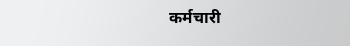कर्मचारी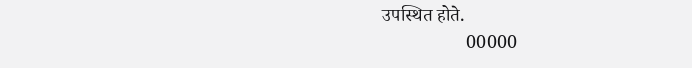उपस्थित होते.
                  00000